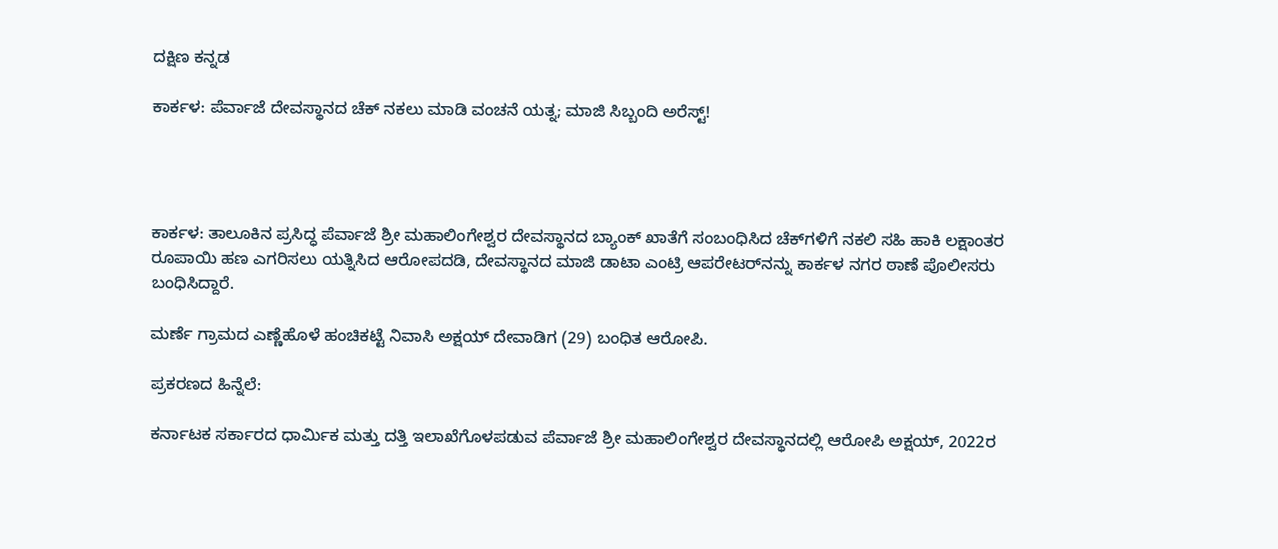ದಕ್ಷಿಣ ಕನ್ನಡ

ಕಾರ್ಕಳ: ಪೆರ್ವಾಜೆ ದೇವಸ್ಥಾನದ ಚೆಕ್ ನಕಲು ಮಾಡಿ ವಂಚನೆ ಯತ್ನ; ಮಾಜಿ ಸಿಬ್ಬಂದಿ ಅರೆಸ್ಟ್!




ಕಾರ್ಕಳ: ತಾಲೂಕಿನ ಪ್ರಸಿದ್ಧ ಪೆರ್ವಾಜೆ ಶ್ರೀ ಮಹಾಲಿಂಗೇಶ್ವರ ದೇವಸ್ಥಾನದ ಬ್ಯಾಂಕ್ ಖಾತೆಗೆ ಸಂಬಂಧಿಸಿದ ಚೆಕ್‌ಗಳಿಗೆ ನಕಲಿ ಸಹಿ ಹಾಕಿ ಲಕ್ಷಾಂತರ ರೂಪಾಯಿ ಹಣ ಎಗರಿಸಲು ಯತ್ನಿಸಿದ ಆರೋಪದಡಿ, ದೇವಸ್ಥಾನದ ಮಾಜಿ ಡಾಟಾ ಎಂಟ್ರಿ ಆಪರೇಟರ್‌ನನ್ನು ಕಾರ್ಕಳ ನಗರ ಠಾಣೆ ಪೊಲೀಸರು ಬಂಧಿಸಿದ್ದಾರೆ.

ಮರ್ಣೆ ಗ್ರಾಮದ ಎಣ್ಣೆಹೊಳೆ ಹಂಚಿಕಟ್ಟೆ ನಿವಾಸಿ ಅಕ್ಷಯ್ ದೇವಾಡಿಗ (29) ಬಂಧಿತ ಆರೋಪಿ.

ಪ್ರಕರಣದ ಹಿನ್ನೆಲೆ:

ಕರ್ನಾಟಕ ಸರ್ಕಾರದ ಧಾರ್ಮಿಕ ಮತ್ತು ದತ್ತಿ ಇಲಾಖೆಗೊಳಪಡುವ ಪೆರ್ವಾಜೆ ಶ್ರೀ ಮಹಾಲಿಂಗೇಶ್ವರ ದೇವಸ್ಥಾನದಲ್ಲಿ ಆರೋಪಿ ಅಕ್ಷಯ್, 2022ರ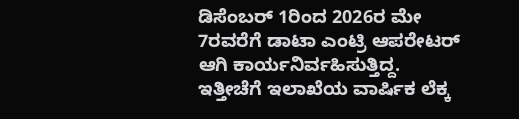ಡಿಸೆಂಬರ್ 1ರಿಂದ 2026ರ ಮೇ 7ರವರೆಗೆ ಡಾಟಾ ಎಂಟ್ರಿ ಆಪರೇಟರ್ ಆಗಿ ಕಾರ್ಯನಿರ್ವಹಿಸುತ್ತಿದ್ದ. ಇತ್ತೀಚೆಗೆ ಇಲಾಖೆಯ ವಾರ್ಷಿಕ ಲೆಕ್ಕ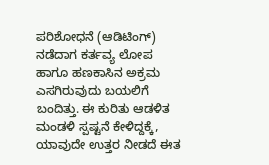ಪರಿಶೋಧನೆ (ಆಡಿಟಿಂಗ್) ನಡೆದಾಗ ಕರ್ತವ್ಯ ಲೋಪ ಹಾಗೂ ಹಣಕಾಸಿನ ಅಕ್ರಮ ಎಸಗಿರುವುದು ಬಯಲಿಗೆ ಬಂದಿತ್ತು. ಈ ಕುರಿತು ಆಡಳಿತ ಮಂಡಳಿ ಸ್ಪಷ್ಟನೆ ಕೇಳಿದ್ದಕ್ಕೆ, ಯಾವುದೇ ಉತ್ತರ ನೀಡದೆ ಈತ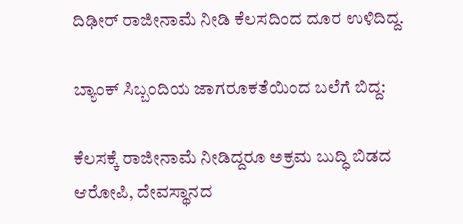ದಿಢೀರ್ ರಾಜೀನಾಮೆ ನೀಡಿ ಕೆಲಸದಿಂದ ದೂರ ಉಳಿದಿದ್ದ.

ಬ್ಯಾಂಕ್ ಸಿಬ್ಬಂದಿಯ ಜಾಗರೂಕತೆಯಿಂದ ಬಲೆಗೆ ಬಿದ್ದ:

ಕೆಲಸಕ್ಕೆ ರಾಜೀನಾಮೆ ನೀಡಿದ್ದರೂ ಅಕ್ರಮ ಬುದ್ಧಿ ಬಿಡದ ಆರೋಪಿ, ದೇವಸ್ಥಾನದ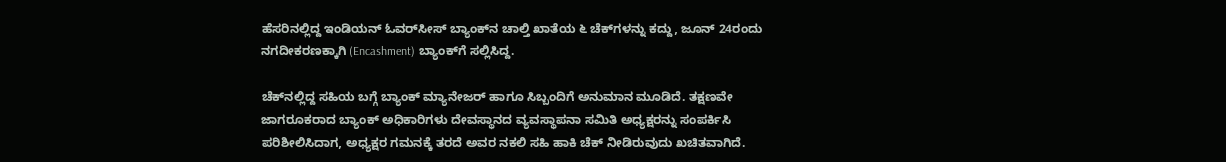ಹೆಸರಿನಲ್ಲಿದ್ದ ಇಂಡಿಯನ್ ಓವರ್‌ಸೀಸ್ ಬ್ಯಾಂಕ್‌ನ ಚಾಲ್ತಿ ಖಾತೆಯ ೬ ಚೆಕ್‌ಗಳನ್ನು ಕದ್ದು, ಜೂನ್ 24ರಂದು ನಗದೀಕರಣಕ್ಕಾಗಿ (Encashment) ಬ್ಯಾಂಕ್‌ಗೆ ಸಲ್ಲಿಸಿದ್ದ.

ಚೆಕ್‌ನಲ್ಲಿದ್ದ ಸಹಿಯ ಬಗ್ಗೆ ಬ್ಯಾಂಕ್ ಮ್ಯಾನೇಜರ್ ಹಾಗೂ ಸಿಬ್ಬಂದಿಗೆ ಅನುಮಾನ ಮೂಡಿದೆ. ತಕ್ಷಣವೇ ಜಾಗರೂಕರಾದ ಬ್ಯಾಂಕ್ ಅಧಿಕಾರಿಗಳು ದೇವಸ್ಥಾನದ ವ್ಯವಸ್ಥಾಪನಾ ಸಮಿತಿ ಅಧ್ಯಕ್ಷರನ್ನು ಸಂಪರ್ಕಿಸಿ ಪರಿಶೀಲಿಸಿದಾಗ, ಅಧ್ಯಕ್ಷರ ಗಮನಕ್ಕೆ ತರದೆ ಅವರ ನಕಲಿ ಸಹಿ ಹಾಕಿ ಚೆಕ್ ನೀಡಿರುವುದು ಖಚಿತವಾಗಿದೆ.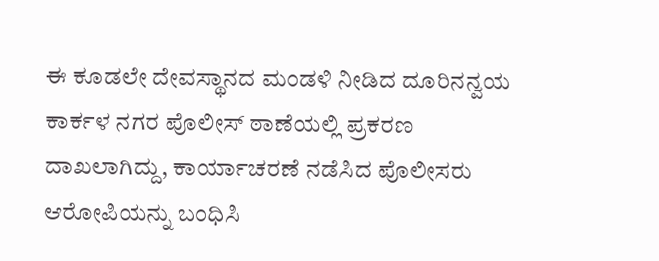ಈ ಕೂಡಲೇ ದೇವಸ್ಥಾನದ ಮಂಡಳಿ ನೀಡಿದ ದೂರಿನನ್ವಯ ಕಾರ್ಕಳ ನಗರ ಪೊಲೀಸ್ ಠಾಣೆಯಲ್ಲಿ ಪ್ರಕರಣ ದಾಖಲಾಗಿದ್ದು, ಕಾರ್ಯಾಚರಣೆ ನಡೆಸಿದ ಪೊಲೀಸರು ಆರೋಪಿಯನ್ನು ಬಂಧಿಸಿ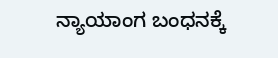ನ್ಯಾಯಾಂಗ ಬಂಧನಕ್ಕೆ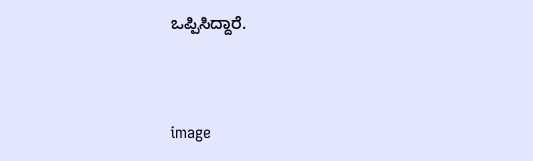ಒಪ್ಪಿಸಿದ್ದಾರೆ.



image